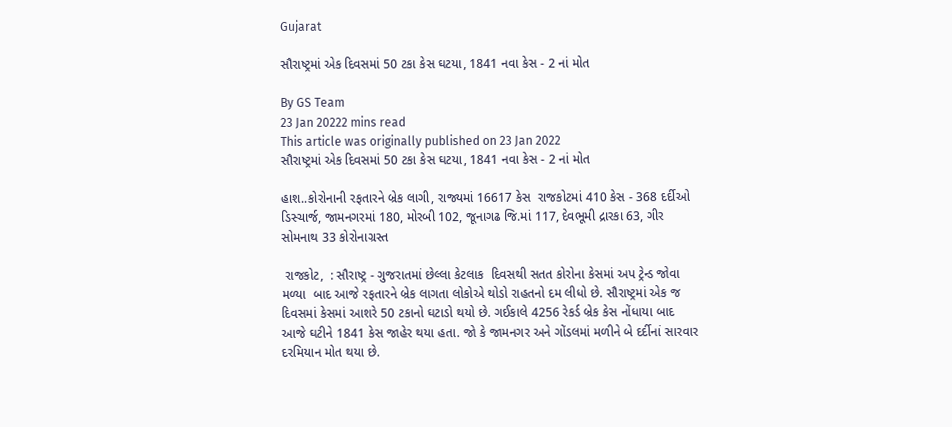Gujarat

સૌરાષ્ટ્રમાં એક દિવસમાં 50 ટકા કેસ ઘટયા, 1841 નવા કેસ - 2 નાં મોત

By GS Team
23 Jan 20222 mins read
This article was originally published on 23 Jan 2022
સૌરાષ્ટ્રમાં એક દિવસમાં 50 ટકા કેસ ઘટયા, 1841 નવા કેસ - 2 નાં મોત

હાશ..કોરોનાની રફતારને બ્રેક લાગી, રાજ્યમાં 16617 કેસ  રાજકોટમાં 410 કેસ - 368 દર્દીઓ ડિસ્ચાર્જ, જામનગરમાં 180, મોરબી 102, જૂનાગઢ જિ.માં 117, દેવભૂમી દ્રારકા 63, ગીર સોમનાથ 33 કોરોનાગ્રસ્ત

 રાજકોટ,  : સૌરાષ્ટ્ર - ગુજરાતમાં છેલ્લા કેટલાક  દિવસથી સતત કોરોના કેસમાં અપ ટ્રેન્ડ જોવા મળ્યા  બાદ આજે રફતારને બ્રેક લાગતા લોકોએ થોડો રાહતનો દમ લીધો છે. સૌરાષ્ટ્રમાં એક જ દિવસમાં કેસમાં આશરે 50 ટકાનો ઘટાડો થયો છે. ગઈકાલે 4256 રેકર્ડ બ્રેક કેસ નોંધાયા બાદ આજે ઘટીને 1841 કેસ જાહેર થયા હતા. જો કે જામનગર અને ગોંડલમાં મળીને બે દર્દીનાં સારવાર દરમિયાન મોત થયા છે.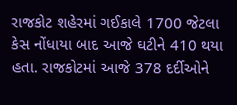રાજકોટ શહેરમાં ગઈકાલે 1700 જેટલા કેસ નોંધાયા બાદ આજે ઘટીને 410 થયા હતા. રાજકોટમાં આજે 378 દર્દીઓને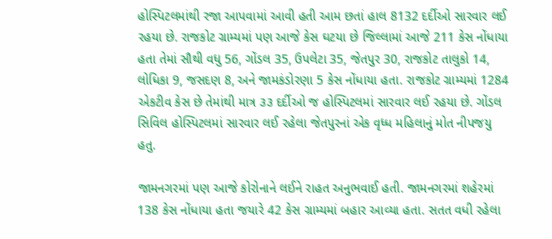હોસ્પિટલમાંથી રજા આપવામાં આવી હતી આમ છતાં હાલ 8132 દર્દીઓ સારવાર લઈ રહયા છે. રાજકોટ ગ્રામ્યમાં પણ આજે કેસ ઘટયા છે જિલ્લામાં આજે 211 કેસ નોંધાયા હતા તેમાં સૌથી વધુ 56, ગોંડલ 35, ઉપલેટા 35, જેતપુર 30, રાજકોટ તાલુકો 14, લોધિકા 9, જસદણ 8, અને જામકંડોરણા 5 કેસ નોંધાયા હતા. રાજકોટ ગ્રામ્યમાં 1284 એકટીવ કેસ છે તેમાંથી માત્ર ૩૩ દર્દીઓ જ હોસ્પિટલમાં સારવાર લઈ રહયા છે. ગોંડલ સિવિલ હોસ્પિટલમાં સારવાર લઈ રહેલા જેતપુરનાં એક વૃધ્ધ મહિલાનું મોત નીપજયુ હતુ.

જામનગરમાં પણ આજે કોરોનાને લઈને રાહત અનુભવાઈ હતી. જામનગરમાં શહેરમાં 138 કેસ નોંધાયા હતા જયારે 42 કેસ ગ્રામ્યમાં બહાર આવ્યા હતા. સતત વધી રહેલા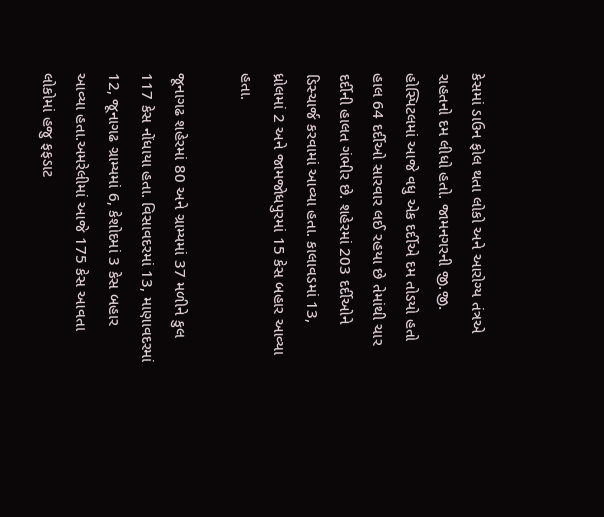કેસમાં ડાઉન ફોલ થતા લોકો અને આરોગ્ય તંત્રએ રાહતનો દમ લીધો હતો. જામનગરની જી.જી. હોસ્પિટલમાં આજે વધુ એક દર્દીએ દમ તોડયો હતો હાલ 64 દર્દીઓ સારવાર લઈ રહયા છે તેમાંથી ચાર દર્દીની હાલત ગંભીર છે. શહેરમાં 203 દર્દીઓને  ડિસ્ચાર્જ કરવામાં આવ્યા હતા. કાલાવડમાં 13, ધ્રોલમાં 2 અને જામજોધપુરમાં 15 કેસ બહાર આવ્યા હતા.

જૂનાગઢ શહેરમાં 80 અને ગ્રામ્યમાં 37 મળીને કુલ 117 કેસ નોંધાયા હતા. વિસાવદરમાં 13, માણાવદરમાં 12, જૂનાગઢ ગ્રામ્યમાં 6, કેશોદમાં 3 કેસ બહાર આવ્યા હતા.અમરેલીમાં આજે 175 કેસ આવતા લોકોમાં હજુ ફફડાટ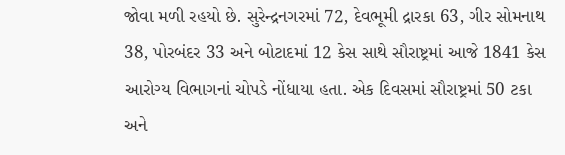જોવા મળી રહયો છે. સુરેન્દ્રનગરમાં 72, દેવભૂમી દ્રારકા 63, ગીર સોમનાથ 38, પોરબંદર 33 અને બોટાદમાં 12 કેસ સાથે સૌરાષ્ટ્રમાં આજે 1841 કેસ આરોગ્ય વિભાગનાં ચોપડે નોંધાયા હતા. એક દિવસમાં સૌરાષ્ટ્રમાં 50 ટકા અને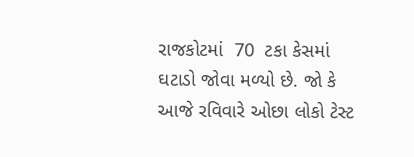રાજકોટમાં  70  ટકા કેસમાં ઘટાડો જોવા મળ્યો છે. જો કે આજે રવિવારે ઓછા લોકો ટેસ્ટ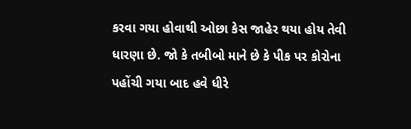કરવા ગયા હોવાથી ઓછા કેસ જાહેર થયા હોય તેવી ધારણા છે. જો કે તબીબો માને છે કે પીક પર કોરોના પહોંચી ગયા બાદ હવે ધીરે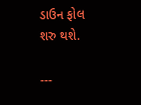ડાઉન ફોલ શરુ થશે.

---